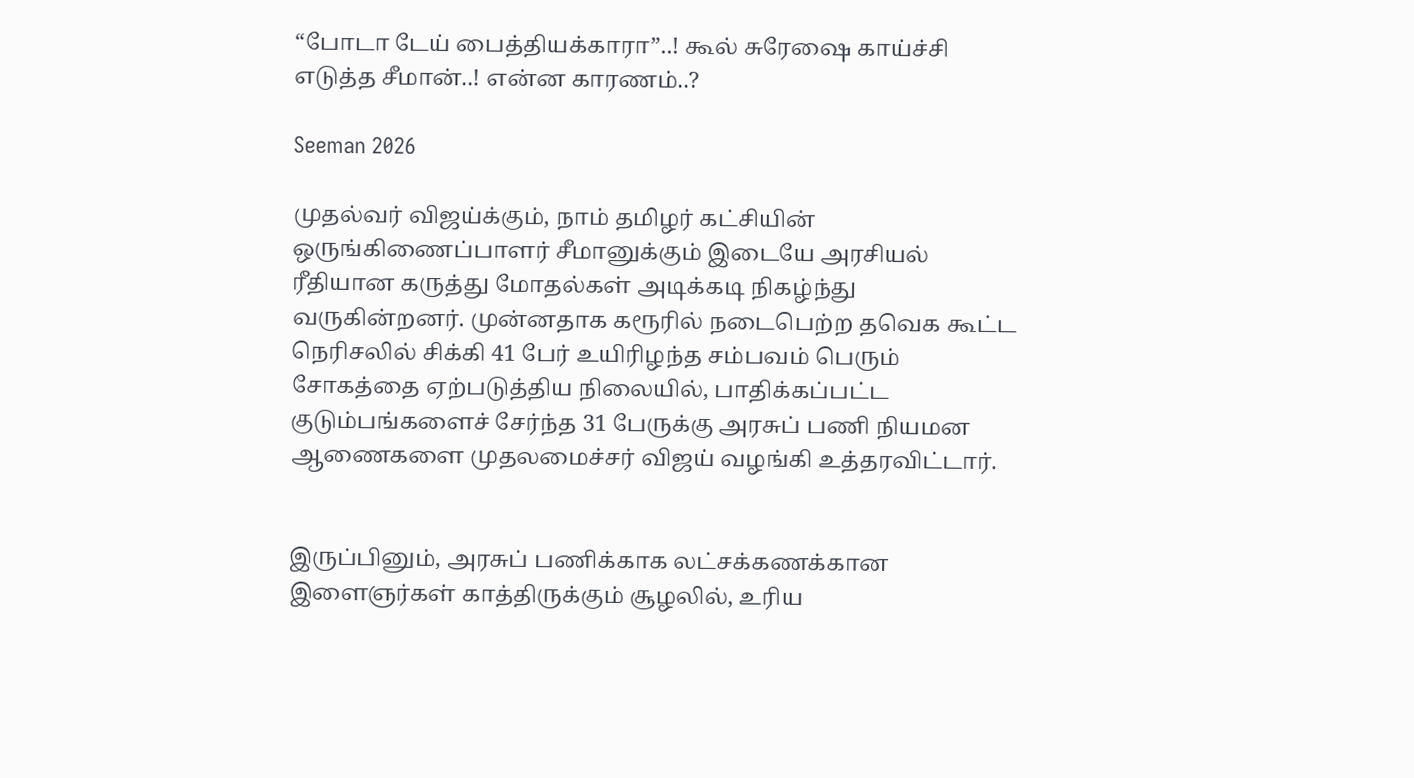“போடா டேய் பைத்தியக்காரா”..! கூல் சுரேஷை காய்ச்சி எடுத்த சீமான்..! என்ன காரணம்..?

Seeman 2026

முதல்வர் விஜய்க்கும், நாம் தமிழர் கட்சியின் ஒருங்கிணைப்பாளர் சீமானுக்கும் இடையே அரசியல் ரீதியான கருத்து மோதல்கள் அடிக்கடி நிகழ்ந்து வருகின்றனர். முன்னதாக கரூரில் நடைபெற்ற தவெக கூட்ட நெரிசலில் சிக்கி 41 பேர் உயிரிழந்த சம்பவம் பெரும் சோகத்தை ஏற்படுத்திய நிலையில், பாதிக்கப்பட்ட குடும்பங்களைச் சேர்ந்த 31 பேருக்கு அரசுப் பணி நியமன ஆணைகளை முதலமைச்சர் விஜய் வழங்கி உத்தரவிட்டார்.


இருப்பினும், அரசுப் பணிக்காக லட்சக்கணக்கான இளைஞர்கள் காத்திருக்கும் சூழலில், உரிய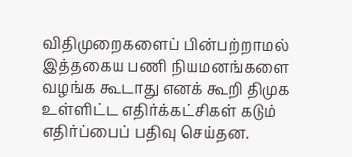விதிமுறைகளைப் பின்பற்றாமல் இத்தகைய பணி நியமனங்களை வழங்க கூடாது எனக் கூறி திமுக உள்ளிட்ட எதிர்க்கட்சிகள் கடும் எதிர்ப்பைப் பதிவு செய்தன.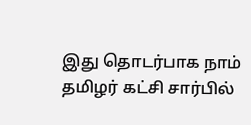இது தொடர்பாக நாம் தமிழர் கட்சி சார்பில்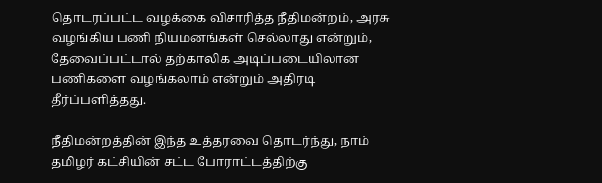தொடரப்பட்ட வழக்கை விசாரித்த நீதிமன்றம், அரசு வழங்கிய பணி நியமனங்கள் செல்லாது என்றும், தேவைப்பட்டால் தற்காலிக அடிப்படையிலான பணிகளை வழங்கலாம் என்றும் அதிரடி தீர்ப்பளித்தது.

நீதிமன்றத்தின் இந்த உத்தரவை தொடர்ந்து, நாம் தமிழர் கட்சியின் சட்ட போராட்டத்திற்கு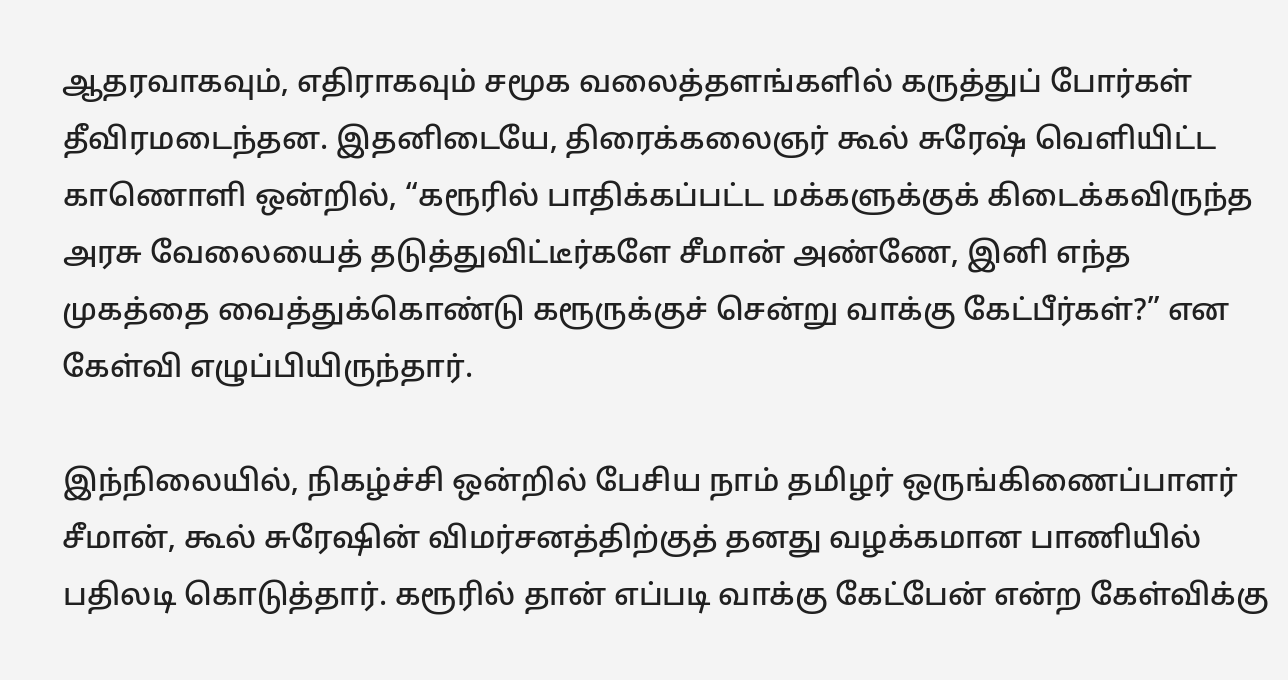ஆதரவாகவும், எதிராகவும் சமூக வலைத்தளங்களில் கருத்துப் போர்கள் தீவிரமடைந்தன. இதனிடையே, திரைக்கலைஞர் கூல் சுரேஷ் வெளியிட்ட காணொளி ஒன்றில், “கரூரில் பாதிக்கப்பட்ட மக்களுக்குக் கிடைக்கவிருந்த அரசு வேலையைத் தடுத்துவிட்டீர்களே சீமான் அண்ணே, இனி எந்த முகத்தை வைத்துக்கொண்டு கரூருக்குச் சென்று வாக்கு கேட்பீர்கள்?” என கேள்வி எழுப்பியிருந்தார்.

இந்நிலையில், நிகழ்ச்சி ஒன்றில் பேசிய நாம் தமிழர் ஒருங்கிணைப்பாளர் சீமான், கூல் சுரேஷின் விமர்சனத்திற்குத் தனது வழக்கமான பாணியில் பதிலடி கொடுத்தார். கரூரில் தான் எப்படி வாக்கு கேட்பேன் என்ற கேள்விக்கு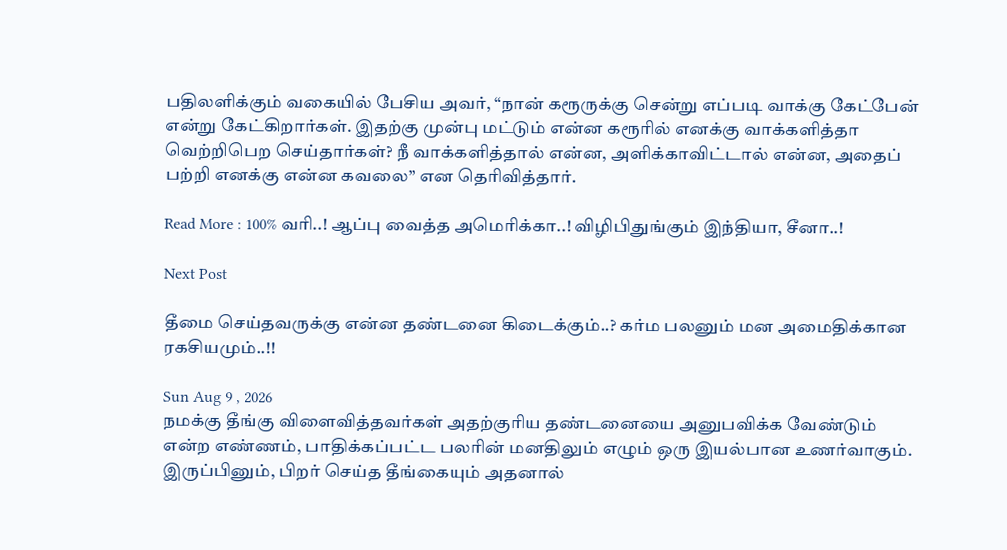பதிலளிக்கும் வகையில் பேசிய அவர், “நான் கரூருக்கு சென்று எப்படி வாக்கு கேட்பேன் என்று கேட்கிறார்கள். இதற்கு முன்பு மட்டும் என்ன கரூரில் எனக்கு வாக்களித்தா வெற்றிபெற செய்தார்கள்? நீ வாக்களித்தால் என்ன, அளிக்காவிட்டால் என்ன, அதைப் பற்றி எனக்கு என்ன கவலை” என தெரிவித்தார்.

Read More : 100% வரி..! ஆப்பு வைத்த அமெரிக்கா..! விழிபிதுங்கும் இந்தியா, சீனா..!

Next Post

தீமை செய்தவருக்கு என்ன தண்டனை கிடைக்கும்..? கர்ம பலனும் மன அமைதிக்கான ரகசியமும்..!!

Sun Aug 9 , 2026
நமக்கு தீங்கு விளைவித்தவர்கள் அதற்குரிய தண்டனையை அனுபவிக்க வேண்டும் என்ற எண்ணம், பாதிக்கப்பட்ட பலரின் மனதிலும் எழும் ஒரு இயல்பான உணர்வாகும். இருப்பினும், பிறர் செய்த தீங்கையும் அதனால்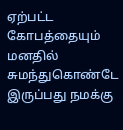ஏற்பட்ட கோபத்தையும் மனதில் சுமந்துகொண்டே இருப்பது நமக்கு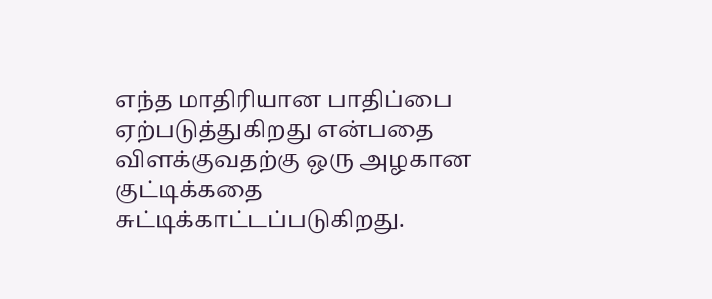எந்த மாதிரியான பாதிப்பை ஏற்படுத்துகிறது என்பதை விளக்குவதற்கு ஒரு அழகான குட்டிக்கதை சுட்டிக்காட்டப்படுகிறது.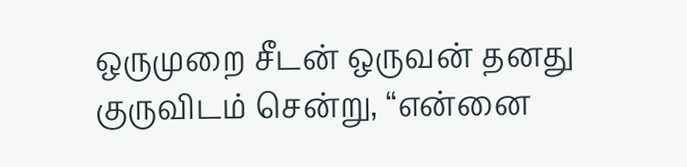ஒருமுறை சீடன் ஒருவன் தனது குருவிடம் சென்று, “என்னை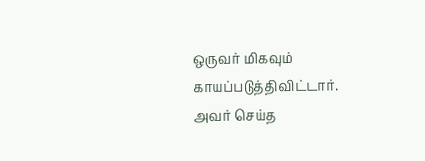ஒருவர் மிகவும் காயப்படுத்திவிட்டார். அவர் செய்த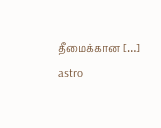தீமைக்கான […]
astro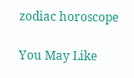zodiac horoscope

You May Like